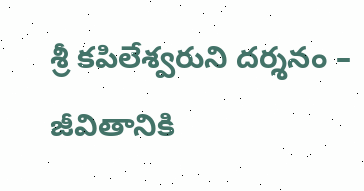శ్రీ కపిలేశ్వరుని దర్శనం – జీవితానికి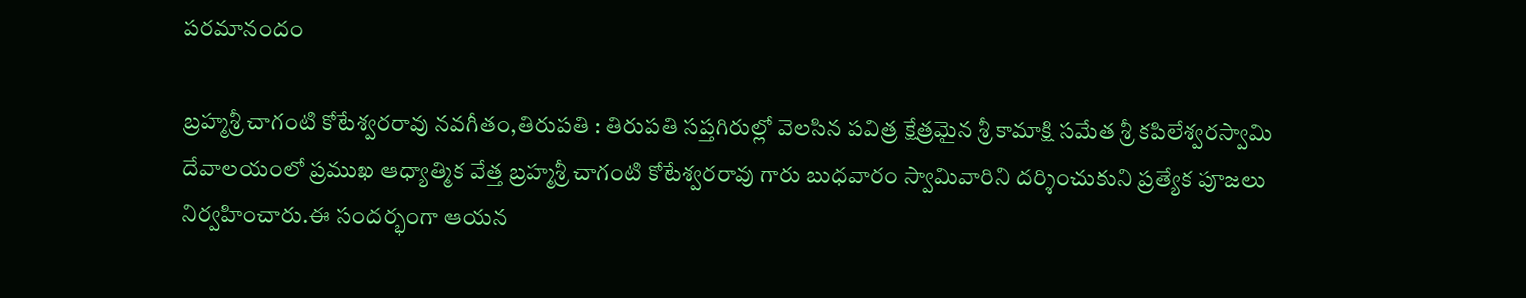పరమానందం

బ్రహ్మశ్రీ చాగంటి కోటేశ్వరరావు నవగీతం,తిరుపతి : తిరుపతి సప్తగిరుల్లో వెలసిన పవిత్ర క్షేత్రమైన శ్రీ కామాక్షి సమేత శ్రీ కపిలేశ్వరస్వామి దేవాలయంలో ప్రముఖ ఆధ్యాత్మిక వేత్త బ్రహ్మశ్రీ చాగంటి కోటేశ్వరరావు గారు బుధవారం స్వామివారిని దర్శించుకుని ప్రత్యేక పూజలు నిర్వహించారు.ఈ సందర్భంగా ఆయన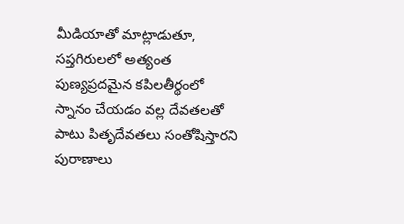మీడియాతో మాట్లాడుతూ, సప్తగిరులలో అత్యంత పుణ్యప్రదమైన కపిలతీర్థంలో స్నానం చేయడం వల్ల దేవతలతో పాటు పితృదేవతలు సంతోషిస్తారని పురాణాలు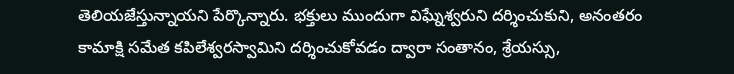తెలియజేస్తున్నాయని పేర్కొన్నారు. భక్తులు ముందుగా విఘ్నేశ్వరుని దర్శించుకుని, అనంతరం కామాక్షి సమేత కపిలేశ్వరస్వామిని దర్శించుకోవడం ద్వారా సంతానం, శ్రేయస్సు,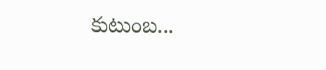కుటుంబ...